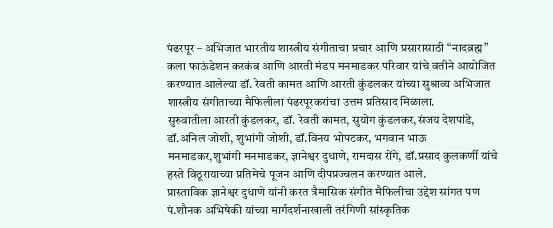पंढरपूर – अभिजात भारतीय शास्त्रीय संगीताचा प्रचार आणि प्रसारासाठी “नादब्रह्म” कला फाऊंडेशन करकंब आणि आरती मंडप मनमाडकर परिवार यांचे वतीने आयोजित करण्यात आलेल्या डॉ. रेवती कामत आणि आरती कुंडलकर यांच्या सुश्राव्य अभिजात शास्त्रीय संगीताच्या मैफिलीला पंढरपूरकरांचा उत्तम प्रतिसाद मिळाला.
सुरुवातीला आरती कुंडलकर, डॉ. रेवती कामत, सुयोग कुंडलकर,संजय देशपांडे, डॉ.अनिल जोशी, शुभांगी जोशी, डॉ.विनय भोपटकर, भगवान भाऊ मनमाडकर,शुभांगी मनमाडकर, ज्ञानेश्वर दुधाणे, रामदास रोंगे, डॉ.प्रसाद कुलकर्णी यांचे हस्ते विठूरायाच्या प्रतिमेचे पूजन आणि दीपप्रज्वलन करण्यात आले.
प्रास्ताविक ज्ञानेश्वर दुधाणे यांनी करत त्रैमासिक संगीत मैफिलीचा उद्देश सांगत पण पं.शौनक अभिषेकी यांच्या मार्गदर्शनाखाली तरंगिणी सांस्कृतिक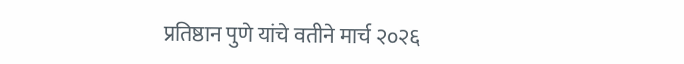प्रतिष्ठान पुणे यांचे वतीने मार्च २०२६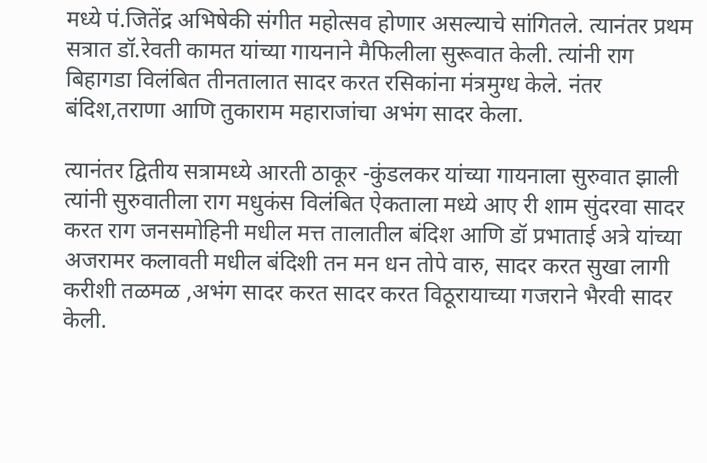मध्ये पं.जितेंद्र अभिषेकी संगीत महोत्सव होणार असल्याचे सांगितले. त्यानंतर प्रथम सत्रात डॉ.रेवती कामत यांच्या गायनाने मैफिलीला सुरूवात केली. त्यांनी राग बिहागडा विलंबित तीनतालात सादर करत रसिकांना मंत्रमुग्ध केले. नंतर बंदिश,तराणा आणि तुकाराम महाराजांचा अभंग सादर केला.

त्यानंतर द्वितीय सत्रामध्ये आरती ठाकूर -कुंडलकर यांच्या गायनाला सुरुवात झाली त्यांनी सुरुवातीला राग मधुकंस विलंबित ऐकताला मध्ये आए री शाम सुंदरवा सादर करत राग जनसमोहिनी मधील मत्त तालातील बंदिश आणि डॉ प्रभाताई अत्रे यांच्या अजरामर कलावती मधील बंदिशी तन मन धन तोपे वारु, सादर करत सुखा लागी करीशी तळमळ ,अभंग सादर करत सादर करत विठूरायाच्या गजराने भैरवी सादर केली.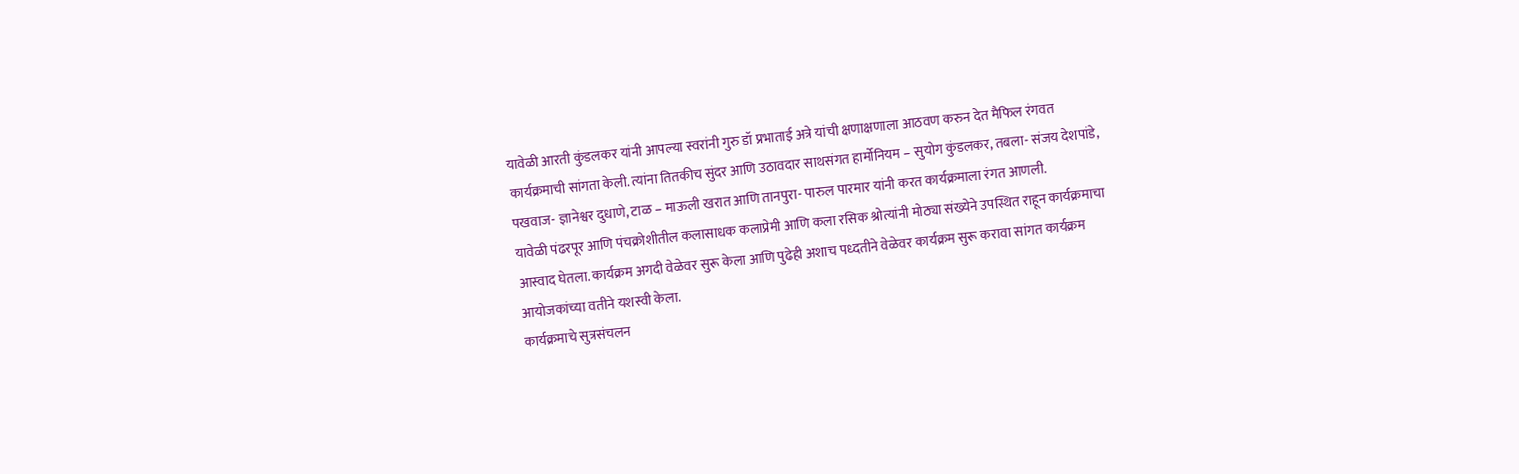यावेळी आरती कुंडलकर यांनी आपल्या स्वरांनी गुरु डॉ प्रभाताई अत्रे यांची क्षणाक्षणाला आठवण करुन देत मैफिल रंगवत कार्यक्रमाची सांगता केली. त्यांना तितकीच सुंदर आणि उठावदार साथसंगत हार्मोनियम – सुयोग कुंडलकर, तबला- संजय देशपांडे, पखवाज- ज्ञानेश्वर दुधाणे, टाळ – माऊली खरात आणि तानपुरा- पारुल पारमार यांनी करत कार्यक्रमाला रंगत आणली.
यावेळी पंढरपूर आणि पंचक्रोशीतील कलासाधक कलाप्रेमी आणि कला रसिक श्रोत्यांनी मोठ्या संख्येने उपस्थित राहून कार्यक्रमाचा आस्वाद घेतला. कार्यक्रम अगदी वेळेवर सुरू केला आणि पुढेही अशाच पध्दतीने वेळेवर कार्यक्रम सुरू करावा सांगत कार्यक्रम आयोजकांच्या वतीने यशस्वी केला.
कार्यक्रमाचे सुत्रसंचलन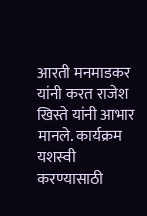आरती मनमाडकर यांनी करत राजेश खिस्ते यांनी आभार मानले. कार्यक्रम यशस्वी करण्यासाठी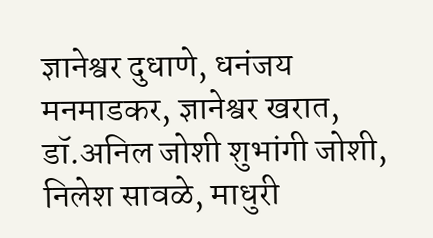ज्ञानेश्वर दुधाणे, धनंजय मनमाडकर, ज्ञानेश्वर खरात, डॉ.अनिल जोशी शुभांगी जोशी, निलेश सावळे, माधुरी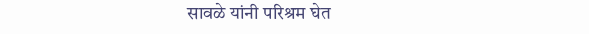सावळे यांनी परिश्रम घेत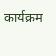कार्यक्रम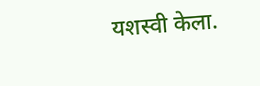यशस्वी केला.